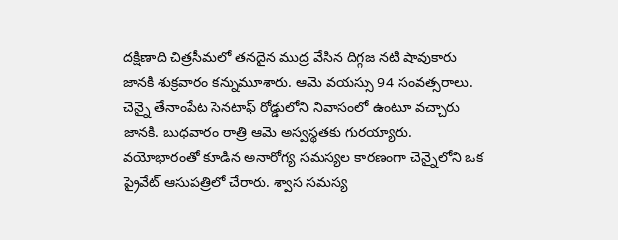దక్షిణాది చిత్రసీమలో తనదైన ముద్ర వేసిన దిగ్గజ నటి షావుకారు జానకి శుక్రవారం కన్నుమూశారు. ఆమె వయస్సు 94 సంవత్సరాలు. చెన్నై తేనాంపేట సెనటాఫ్ రోడ్డులోని నివాసంలో ఉంటూ వచ్చారు జానకి. బుధవారం రాత్రి ఆమె అస్వస్థతకు గురయ్యారు. వయోభారంతో కూడిన అనారోగ్య సమస్యల కారణంగా చెన్నైలోని ఒక ప్రైవేట్ ఆసుపత్రిలో చేరారు. శ్వాస సమస్య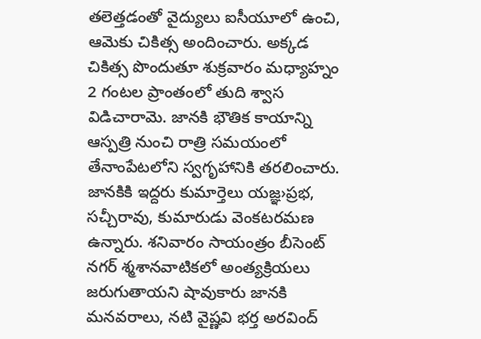తలెత్తడంతో వైద్యులు ఐసీయూలో ఉంచి, ఆమెకు చికిత్స అందించారు. అక్కడ చికిత్స పొందుతూ శుక్రవారం మధ్యాహ్నం 2 గంటల ప్రాంతంలో తుది శ్వాస విడిచారామె. జానకి భౌతిక కాయాన్ని ఆస్పత్రి నుంచి రాత్రి సమయంలో తేనాంపేటలోని స్వగృహానికి తరలించారు. జానకికి ఇద్దరు కుమార్తెలు యజ్ఞ›ప్రభ, సచ్చీరావు, కుమారుడు వెంకటరమణ ఉన్నారు. శనివారం సాయంత్రం బీసెంట్ నగర్ శ్మశానవాటికలో అంత్యక్రియలు జరుగుతాయని షావుకారు జానకి మనవరాలు, నటి వైష్ణవి భర్త అరవింద్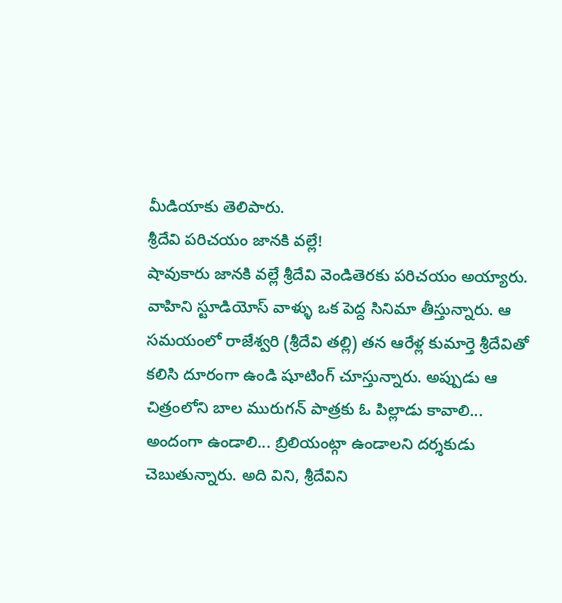మీడియాకు తెలిపారు.
శ్రీదేవి పరిచయం జానకి వల్లే!
షావుకారు జానకి వల్లే శ్రీదేవి వెండితెరకు పరిచయం అయ్యారు. వాహిని స్టూడియోస్ వాళ్ళు ఒక పెద్ద సినిమా తీస్తున్నారు. ఆ సమయంలో రాజేశ్వరి (శ్రీదేవి తల్లి) తన ఆరేళ్ల కుమార్తె శ్రీదేవితో కలిసి దూరంగా ఉండి షూటింగ్ చూస్తున్నారు. అప్పుడు ఆ చిత్రంలోని బాల మురుగన్ పాత్రకు ఓ పిల్లాడు కావాలి... అందంగా ఉండాలి... బ్రిలియంట్గా ఉండాలని దర్శకుడు చెబుతున్నారు. అది విని, శ్రీదేవిని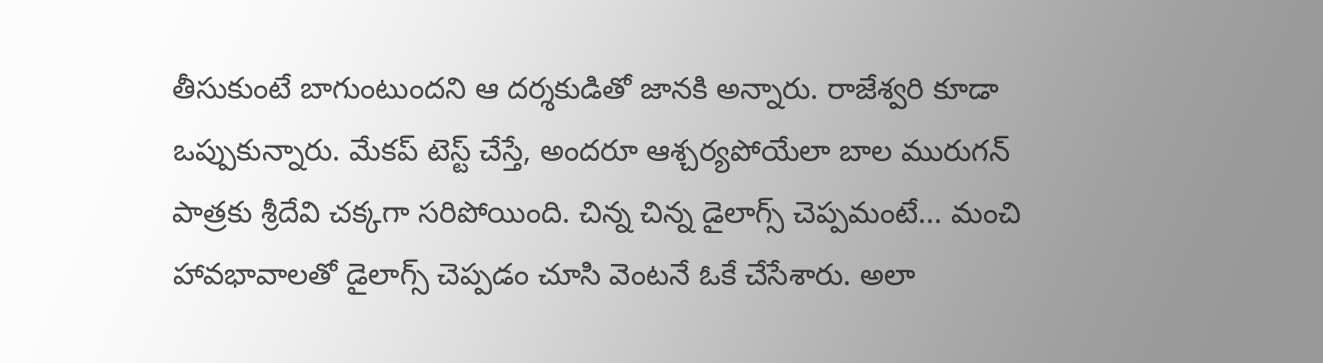తీసుకుంటే బాగుంటుందని ఆ దర్శకుడితో జానకి అన్నారు. రాజేశ్వరి కూడా ఒప్పుకున్నారు. మేకప్ టెస్ట్ చేస్తే, అందరూ ఆశ్చర్యపోయేలా బాల మురుగన్ పాత్రకు శ్రీదేవి చక్కగా సరిపోయింది. చిన్న చిన్న డైలాగ్స్ చెప్పమంటే... మంచి హావభావాలతో డైలాగ్స్ చెప్పడం చూసి వెంటనే ఓకే చేసేశారు. అలా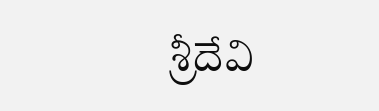శ్రీదేవి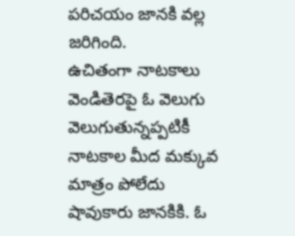పరిచయం జానకి వల్ల జరిగింది.
ఉచితంగా నాటకాలు
వెండితెరపై ఓ వెలుగు వెలుగుతున్నప్పటికీ నాటకాల మీద మక్కువ మాత్రం పోలేదు షావుకారు జానకికి. ఓ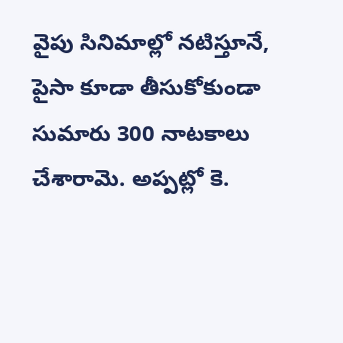వైపు సినిమాల్లో నటిస్తూనే, పైసా కూడా తీసుకోకుండా సుమారు 300 నాటకాలు చేశారామె. అప్పట్లో కె.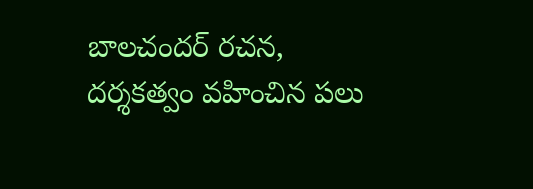బాలచందర్ రచన, దర్శకత్వం వహించిన పలు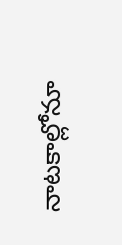నాటకాల్లోనూ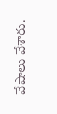వేషాలు వేశారు.